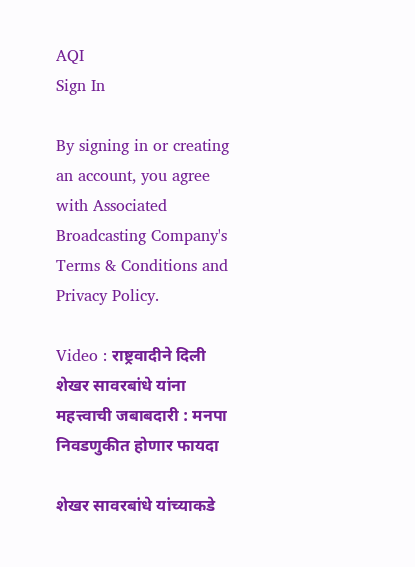AQI
Sign In

By signing in or creating an account, you agree with Associated Broadcasting Company's Terms & Conditions and Privacy Policy.

Video : राष्ट्रवादीने दिली शेखर सावरबांधे यांना महत्त्वाची जबाबदारी : मनपा निवडणुकीत होणार फायदा

शेखर सावरबांधे यांच्याकडे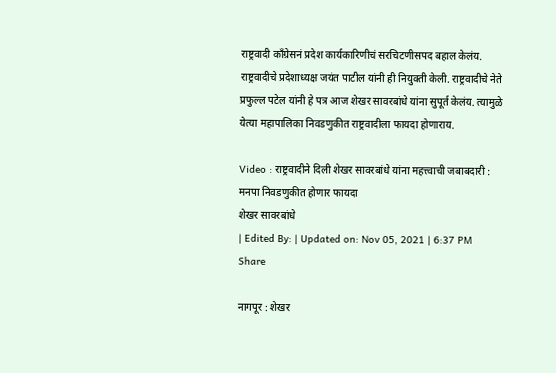राष्ट्रवादी काँग्रेसनं प्रदेश कार्यकारिणीचं सरचिटणीसपद बहाल केलंय. राष्ट्रवादीचे प्रदेशाध्यक्ष जयंत पाटील यांनी ही नियुक्ती केली. राष्ट्रवादीचे नेते प्रफुल्ल पटेल यांनी हे पत्र आज शेखर सावरबांधे यांना सुपूर्त केलंय. त्यामुळे येत्या महापालिका निवडणुकीत राष्ट्रवादीला फायदा होणाराय.

Video : राष्ट्रवादीने दिली शेखर सावरबांधे यांना महत्त्वाची जबाबदारी : मनपा निवडणुकीत होणार फायदा
शेखर सावरबांधे
| Edited By: | Updated on: Nov 05, 2021 | 6:37 PM
Share

नागपूर : शेखर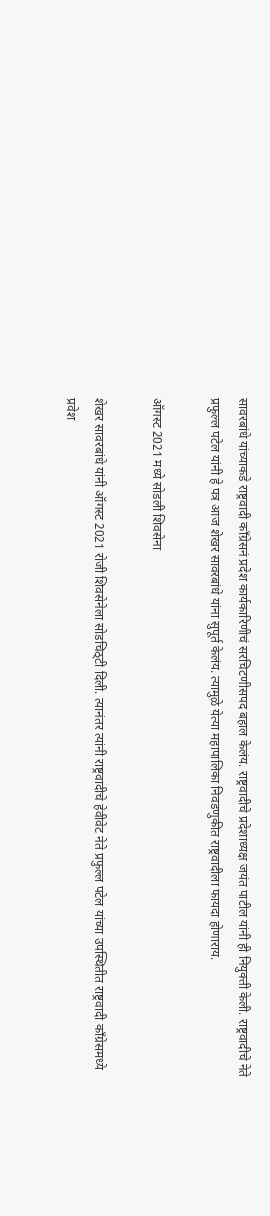सावरबांधे यांच्याकडे राष्ट्रवादी काँग्रेसनं प्रदेश कार्यकारिणीचं सरचिटणीसपद बहाल केलंय. राष्ट्रवादीचे प्रदेशाध्यक्ष जयंत पाटील यांनी ही नियुक्ती केली. राष्ट्रवादीचे नेते प्रफुल्ल पटेल यांनी हे पत्र आज शेखर सावरबांधे यांना सुपूर्त केलंय. त्यामुळे येत्या महापालिका निवडणुकीत राष्ट्रवादीला फायदा होणाराय.

ऑगस्ट 2021 मध्ये सोडली शिवसेना

शेखर सावरबांधे यांनी ऑगस्ट 2021 रोजी शिवसेनेला सोडचिठ्टी दिली. त्यानंतर त्यांनी राष्ट्रवादीचे हेवीवेट नेते प्रफुल्ल पटेल यांच्या उपस्थितीत राष्ट्रवादी काँग्रेसमध्ये प्रवेश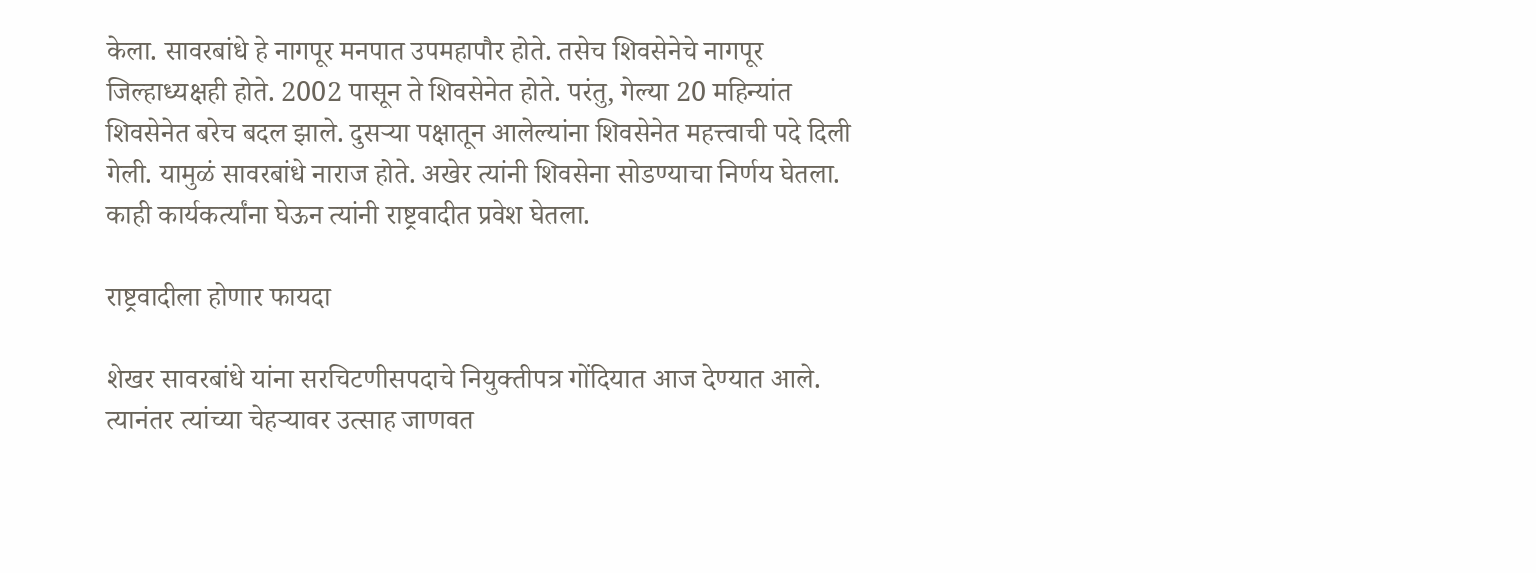केला. सावरबांधे हे नागपूर मनपात उपमहापौर होते. तसेच शिवसेनेचे नागपूर जिल्हाध्यक्षही होते. 2002 पासून ते शिवसेनेत होते. परंतु, गेल्या 20 महिन्यांत शिवसेनेत बरेच बदल झाले. दुसऱ्या पक्षातून आलेल्यांना शिवसेनेत महत्त्वाची पदे दिली गेली. यामुळं सावरबांधे नाराज होते. अखेर त्यांनी शिवसेना सोडण्याचा निर्णय घेतला. काही कार्यकर्त्यांना घेऊन त्यांनी राष्ट्रवादीत प्रवेश घेतला.

राष्ट्रवादीला होणार फायदा

शेखर सावरबांधे यांना सरचिटणीसपदाचे नियुक्तीपत्र गोंदियात आज देण्यात आले. त्यानंतर त्यांच्या चेहऱ्यावर उत्साह जाणवत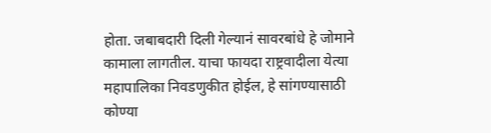होता. जबाबदारी दिली गेल्यानं सावरबांधे हे जोमाने कामाला लागतील. याचा फायदा राष्ट्रवादीला येत्या महापालिका निवडणुकीत होईल, हे सांगण्यासाठी कोण्या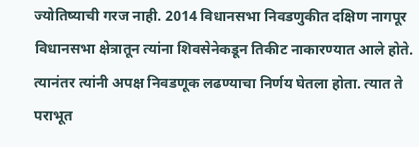ज्योतिष्याची गरज नाही. 2014 विधानसभा निवडणुकीत दक्षिण नागपूर विधानसभा क्षेत्रातून त्यांना शिवसेनेकडून तिकीट नाकारण्यात आले होते. त्यानंतर त्यांनी अपक्ष निवडणूक लढण्याचा निर्णय घेतला होता. त्यात ते पराभूत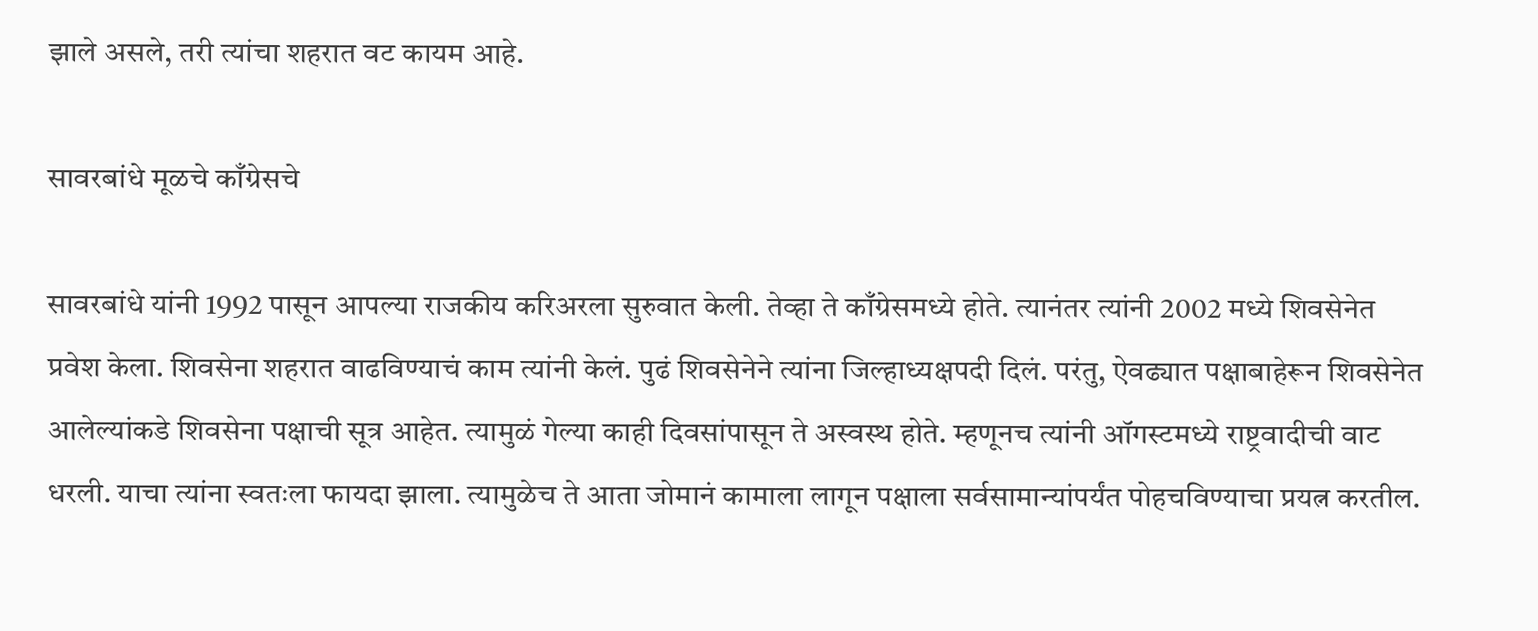झाले असले, तरी त्यांचा शहरात वट कायम आहे.

सावरबांधे मूळचे काँग्रेसचे

सावरबांधे यांनी 1992 पासून आपल्या राजकीय करिअरला सुरुवात केली. तेव्हा ते काँग्रेसमध्ये होते. त्यानंतर त्यांनी 2002 मध्ये शिवसेनेत प्रवेश केला. शिवसेना शहरात वाढविण्याचं काम त्यांनी केलं. पुढं शिवसेनेने त्यांना जिल्हाध्यक्षपदी दिलं. परंतु, ऐवढ्यात पक्षाबाहेरून शिवसेनेत आलेल्यांकडे शिवसेना पक्षाची सूत्र आहेत. त्यामुळं गेल्या काही दिवसांपासून ते अस्वस्थ होते. म्हणूनच त्यांनी ऑगस्टमध्ये राष्ट्रवादीची वाट धरली. याचा त्यांना स्वतःला फायदा झाला. त्यामुळेच ते आता जोमानं कामाला लागून पक्षाला सर्वसामान्यांपर्यंत पोहचविण्याचा प्रयत्न करतील.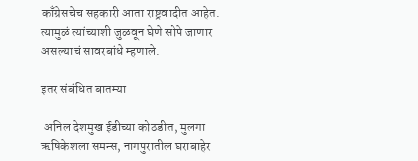काँग्रेसचेच सहकारी आता राष्ट्रवादीत आहेत. त्यामुळं त्यांच्याशी जुळवून घेणे सोपे जाणार असल्याचं सावरबांधे म्हणाले.

इतर संबंधित बातम्या

 अनिल देशमुख ईडीच्या कोठडीत, मुलगा ऋषिकेशला समन्स, नागपुरातील घराबाहेर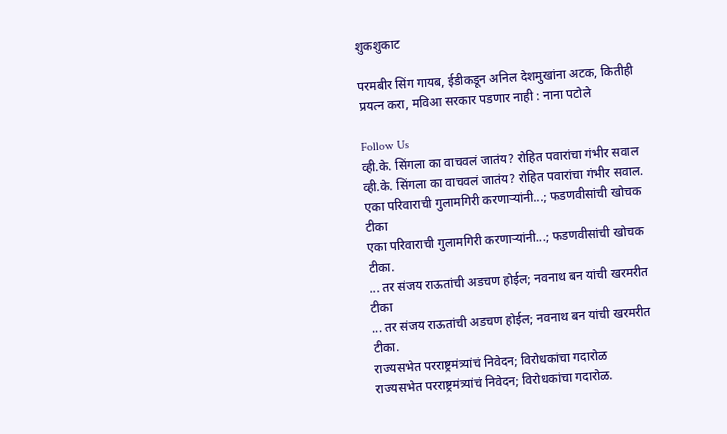शुकशुकाट

परमबीर सिंग गायब, ईडीकडून अनिल देशमुखांना अटक, कितीही प्रयत्न करा, मविआ सरकार पडणार नाही : नाना पटोले

Follow Us
व्ही.के. सिंगला का वाचवलं जातंय? रोहित पवारांचा गंभीर सवाल
व्ही.के. सिंगला का वाचवलं जातंय? रोहित पवारांचा गंभीर सवाल.
एका परिवाराची गुलामगिरी करणाऱ्यांनी...; फडणवीसांची खोचक टीका
एका परिवाराची गुलामगिरी करणाऱ्यांनी...; फडणवीसांची खोचक टीका.
... तर संजय राऊतांची अडचण होईल; नवनाथ बन यांची खरमरीत टीका
... तर संजय राऊतांची अडचण होईल; नवनाथ बन यांची खरमरीत टीका.
राज्यसभेत परराष्ट्रमंत्र्यांचं निवेदन; विरोधकांचा गदारोळ
राज्यसभेत परराष्ट्रमंत्र्यांचं निवेदन; विरोधकांचा गदारोळ.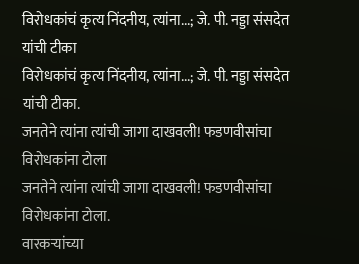विरोधकांचं कृत्य निंदनीय, त्यांना...; जे. पी. नड्डा संसदेत यांची टीका
विरोधकांचं कृत्य निंदनीय, त्यांना...; जे. पी. नड्डा संसदेत यांची टीका.
जनतेने त्यांना त्यांची जागा दाखवली! फडणवीसांचा विरोधकांना टोला
जनतेने त्यांना त्यांची जागा दाखवली! फडणवीसांचा विरोधकांना टोला.
वारकऱ्यांच्या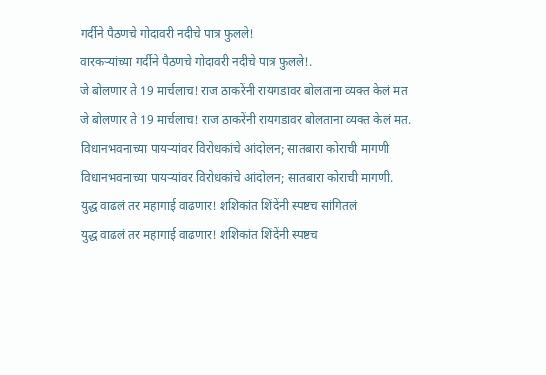गर्दीने पैठणचे गोदावरी नदीचे पात्र फुलले!
वारकऱ्यांच्या गर्दीने पैठणचे गोदावरी नदीचे पात्र फुलले!.
जे बोलणार ते 19 मार्चलाच! राज ठाकरेंनी रायगडावर बोलताना व्यक्त केलं मत
जे बोलणार ते 19 मार्चलाच! राज ठाकरेंनी रायगडावर बोलताना व्यक्त केलं मत.
विधानभवनाच्या पायऱ्यांवर विरोधकांचे आंदोलन; सातबारा कोराची मागणी
विधानभवनाच्या पायऱ्यांवर विरोधकांचे आंदोलन; सातबारा कोराची मागणी.
युद्ध वाढलं तर महागाई वाढणार! शशिकांत शिंदेंनी स्पष्टच सांगितलं
युद्ध वाढलं तर महागाई वाढणार! शशिकांत शिंदेंनी स्पष्टच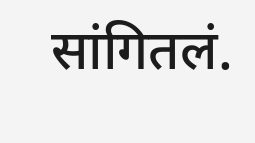सांगितलं.